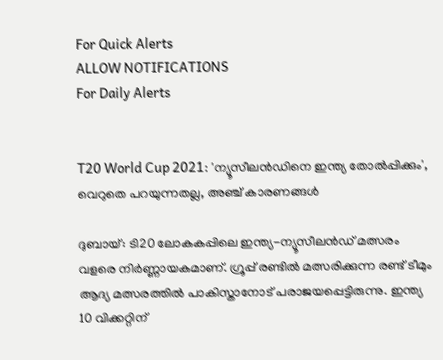For Quick Alerts
ALLOW NOTIFICATIONS
For Daily Alerts


T20 World Cup 2021: 'ന്യൂസീലന്‍ഡിനെ ഇന്ത്യ തോല്‍പ്പിക്കും', വെറുതെ പറയുന്നതല്ല, അഞ്ച് കാരണങ്ങള്‍

ദുബായ്: ടി20 ലോകകപ്പിലെ ഇന്ത്യ-ന്യൂസീലന്‍ഡ് മത്സരം വളരെ നിര്‍ണ്ണായകമാണ്. ഗ്രൂപ്പ് രണ്ടില്‍ മത്സരിക്കുന്ന രണ്ട് ടീമും ആദ്യ മത്സരത്തില്‍ പാകിസ്താനോട് പരാജയപ്പെട്ടിരുന്നു. ഇന്ത്യ 10 വിക്കറ്റിന്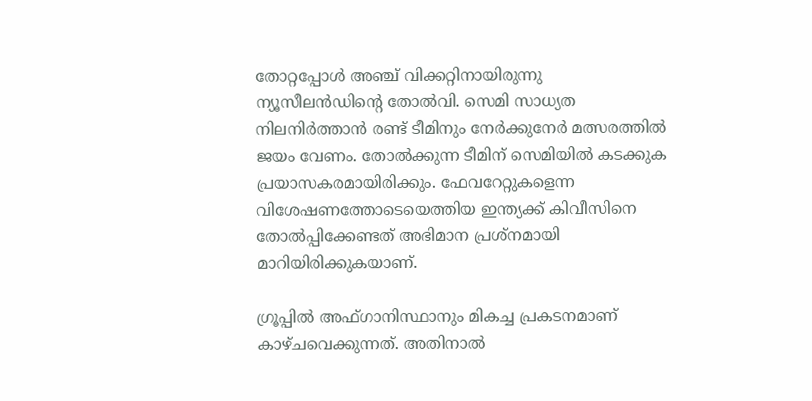തോറ്റപ്പോള്‍ അഞ്ച് വിക്കറ്റിനായിരുന്നു ന്യൂസീലന്‍ഡിന്റെ തോല്‍വി. സെമി സാധ്യത നിലനിര്‍ത്താന്‍ രണ്ട് ടീമിനും നേര്‍ക്കുനേര്‍ മത്സരത്തില്‍ ജയം വേണം. തോല്‍ക്കുന്ന ടീമിന് സെമിയില്‍ കടക്കുക പ്രയാസകരമായിരിക്കും. ഫേവറേറ്റുകളെന്ന വിശേഷണത്തോടെയെത്തിയ ഇന്ത്യക്ക് കിവീസിനെ തോല്‍പ്പിക്കേണ്ടത് അഭിമാന പ്രശ്‌നമായി മാറിയിരിക്കുകയാണ്.

ഗ്രൂപ്പില്‍ അഫ്ഗാനിസ്ഥാനും മികച്ച പ്രകടനമാണ് കാഴ്ചവെക്കുന്നത്. അതിനാല്‍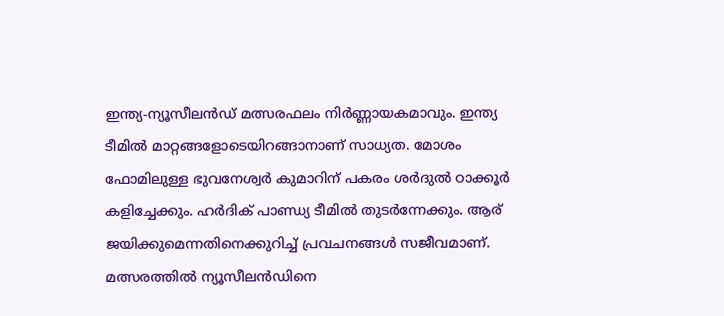ഇന്ത്യ-ന്യൂസീലന്‍ഡ് മത്സരഫലം നിര്‍ണ്ണായകമാവും. ഇന്ത്യ ടീമില്‍ മാറ്റങ്ങളോടെയിറങ്ങാനാണ് സാധ്യത. മോശം ഫോമിലുള്ള ഭുവനേശ്വര്‍ കുമാറിന് പകരം ശര്‍ദുല്‍ ഠാക്കൂര്‍ കളിച്ചേക്കും. ഹര്‍ദിക് പാണ്ഡ്യ ടീമില്‍ തുടര്‍ന്നേക്കും. ആര് ജയിക്കുമെന്നതിനെക്കുറിച്ച് പ്രവചനങ്ങള്‍ സജീവമാണ്. മത്സരത്തില്‍ ന്യൂസീലന്‍ഡിനെ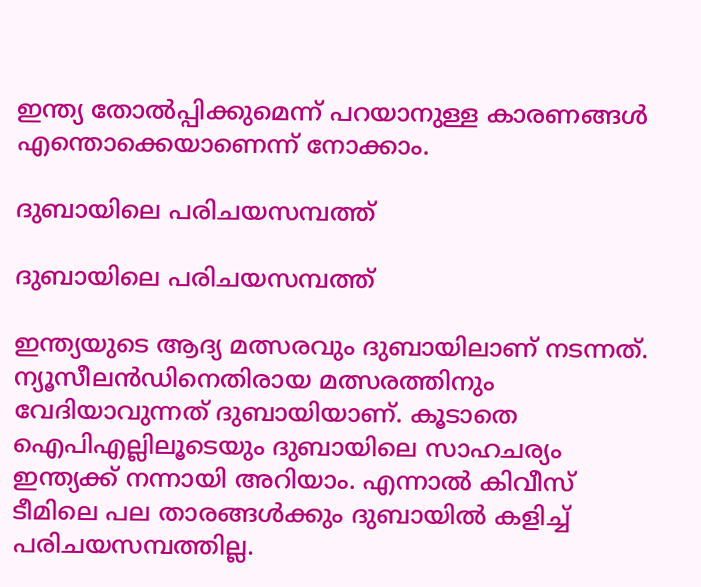ഇന്ത്യ തോല്‍പ്പിക്കുമെന്ന് പറയാനുള്ള കാരണങ്ങള്‍ എന്തൊക്കെയാണെന്ന് നോക്കാം.

ദുബായിലെ പരിചയസമ്പത്ത്

ദുബായിലെ പരിചയസമ്പത്ത്

ഇന്ത്യയുടെ ആദ്യ മത്സരവും ദുബായിലാണ് നടന്നത്. ന്യൂസീലന്‍ഡിനെതിരായ മത്സരത്തിനും വേദിയാവുന്നത് ദുബായിയാണ്. കൂടാതെ ഐപിഎല്ലിലൂടെയും ദുബായിലെ സാഹചര്യം ഇന്ത്യക്ക് നന്നായി അറിയാം. എന്നാല്‍ കിവീസ് ടീമിലെ പല താരങ്ങള്‍ക്കും ദുബായില്‍ കളിച്ച് പരിചയസമ്പത്തില്ല.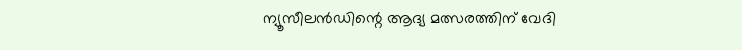ന്യൂസീലന്‍ഡിന്റെ ആദ്യ മത്സരത്തിന് വേദി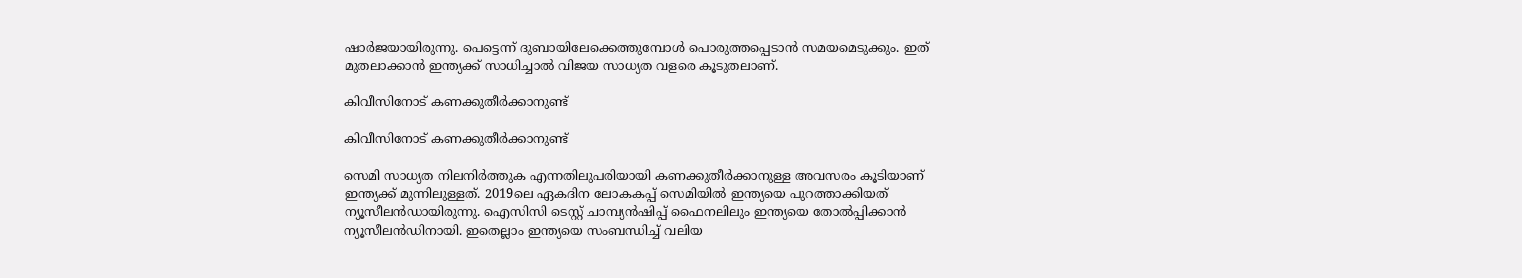ഷാര്‍ജയായിരുന്നു. പെട്ടെന്ന് ദുബായിലേക്കെത്തുമ്പോള്‍ പൊരുത്തപ്പെടാന്‍ സമയമെടുക്കും. ഇത് മുതലാക്കാന്‍ ഇന്ത്യക്ക് സാധിച്ചാല്‍ വിജയ സാധ്യത വളരെ കൂടുതലാണ്.

കിവീസിനോട് കണക്കുതീര്‍ക്കാനുണ്ട്

കിവീസിനോട് കണക്കുതീര്‍ക്കാനുണ്ട്

സെമി സാധ്യത നിലനിര്‍ത്തുക എന്നതിലുപരിയായി കണക്കുതീര്‍ക്കാനുള്ള അവസരം കൂടിയാണ് ഇന്ത്യക്ക് മുന്നിലുള്ളത്. 2019ലെ ഏകദിന ലോകകപ്പ് സെമിയില്‍ ഇന്ത്യയെ പുറത്താക്കിയത് ന്യൂസീലന്‍ഡായിരുന്നു. ഐസിസി ടെസ്റ്റ് ചാമ്പ്യന്‍ഷിപ്പ് ഫൈനലിലും ഇന്ത്യയെ തോല്‍പ്പിക്കാന്‍ ന്യൂസീലന്‍ഡിനായി. ഇതെല്ലാം ഇന്ത്യയെ സംബന്ധിച്ച് വലിയ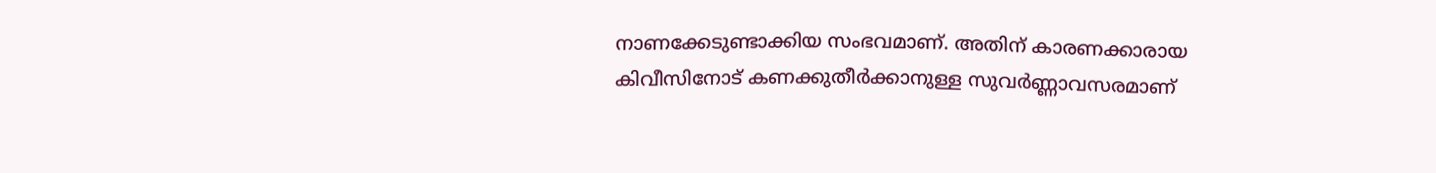നാണക്കേടുണ്ടാക്കിയ സംഭവമാണ്. അതിന് കാരണക്കാരായ കിവീസിനോട് കണക്കുതീര്‍ക്കാനുള്ള സുവര്‍ണ്ണാവസരമാണ്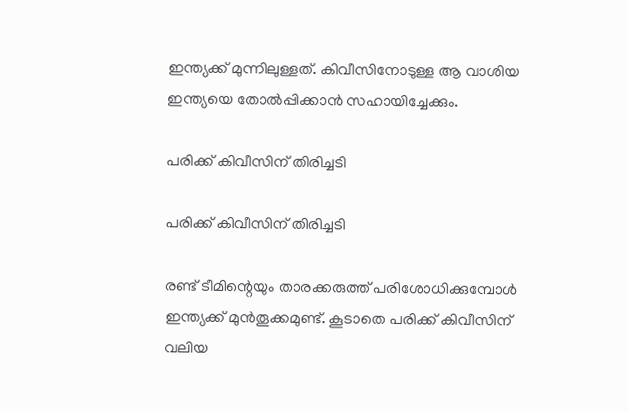ഇന്ത്യക്ക് മുന്നിലുള്ളത്. കിവീസിനോടുള്ള ആ വാശിയ ഇന്ത്യയെ തോല്‍പ്പിക്കാന്‍ സഹായിച്ചേക്കും.

പരിക്ക് കിവീസിന് തിരിച്ചടി

പരിക്ക് കിവീസിന് തിരിച്ചടി

രണ്ട് ടീമിന്റെയും താരക്കരുത്ത് പരിശോധിക്കുമ്പോള്‍ ഇന്ത്യക്ക് മുന്‍തൂക്കമുണ്ട്. കൂടാതെ പരിക്ക് കിവീസിന് വലിയ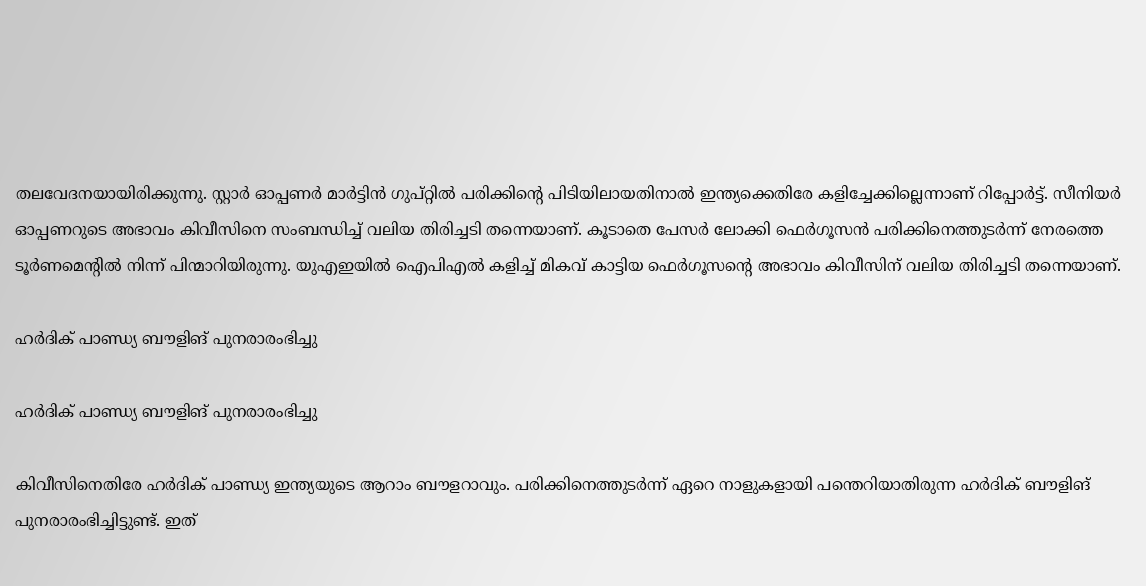തലവേദനയായിരിക്കുന്നു. സ്റ്റാര്‍ ഓപ്പണര്‍ മാര്‍ട്ടിന്‍ ഗുപ്റ്റില്‍ പരിക്കിന്റെ പിടിയിലായതിനാല്‍ ഇന്ത്യക്കെതിരേ കളിച്ചേക്കില്ലെന്നാണ് റിപ്പോര്‍ട്ട്. സീനിയര്‍ ഓപ്പണറുടെ അഭാവം കിവീസിനെ സംബന്ധിച്ച് വലിയ തിരിച്ചടി തന്നെയാണ്. കൂടാതെ പേസര്‍ ലോക്കി ഫെര്‍ഗൂസന്‍ പരിക്കിനെത്തുടര്‍ന്ന് നേരത്തെ ടൂര്‍ണമെന്റില്‍ നിന്ന് പിന്മാറിയിരുന്നു. യുഎഇയില്‍ ഐപിഎല്‍ കളിച്ച് മികവ് കാട്ടിയ ഫെര്‍ഗൂസന്റെ അഭാവം കിവീസിന് വലിയ തിരിച്ചടി തന്നെയാണ്.

ഹര്‍ദിക് പാണ്ഡ്യ ബൗളിങ് പുനരാരംഭിച്ചു

ഹര്‍ദിക് പാണ്ഡ്യ ബൗളിങ് പുനരാരംഭിച്ചു

കിവീസിനെതിരേ ഹര്‍ദിക് പാണ്ഡ്യ ഇന്ത്യയുടെ ആറാം ബൗളറാവും. പരിക്കിനെത്തുടര്‍ന്ന് ഏറെ നാളുകളായി പന്തെറിയാതിരുന്ന ഹര്‍ദിക് ബൗളിങ് പുനരാരംഭിച്ചിട്ടുണ്ട്. ഇത്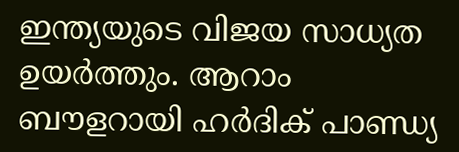ഇന്ത്യയുടെ വിജയ സാധ്യത ഉയര്‍ത്തും. ആറാം ബൗളറായി ഹര്‍ദിക് പാണ്ഡ്യ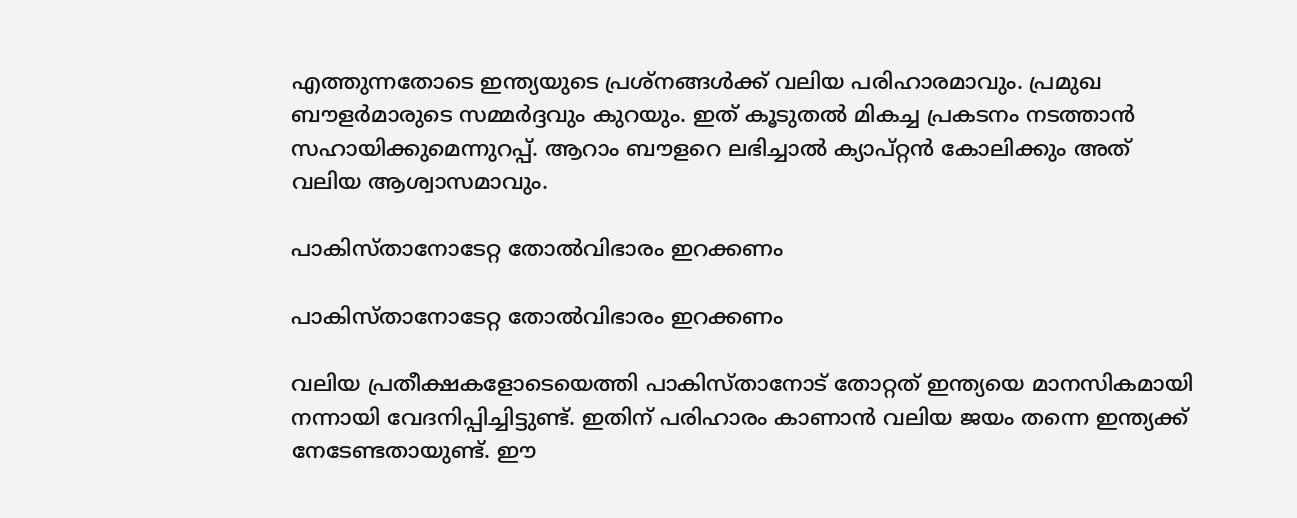എത്തുന്നതോടെ ഇന്ത്യയുടെ പ്രശ്‌നങ്ങള്‍ക്ക് വലിയ പരിഹാരമാവും. പ്രമുഖ ബൗളര്‍മാരുടെ സമ്മര്‍ദ്ദവും കുറയും. ഇത് കൂടുതല്‍ മികച്ച പ്രകടനം നടത്താന്‍ സഹായിക്കുമെന്നുറപ്പ്. ആറാം ബൗളറെ ലഭിച്ചാല്‍ ക്യാപ്റ്റന്‍ കോലിക്കും അത് വലിയ ആശ്വാസമാവും.

പാകിസ്താനോടേറ്റ തോല്‍വിഭാരം ഇറക്കണം

പാകിസ്താനോടേറ്റ തോല്‍വിഭാരം ഇറക്കണം

വലിയ പ്രതീക്ഷകളോടെയെത്തി പാകിസ്താനോട് തോറ്റത് ഇന്ത്യയെ മാനസികമായി നന്നായി വേദനിപ്പിച്ചിട്ടുണ്ട്. ഇതിന് പരിഹാരം കാണാന്‍ വലിയ ജയം തന്നെ ഇന്ത്യക്ക് നേടേണ്ടതായുണ്ട്. ഈ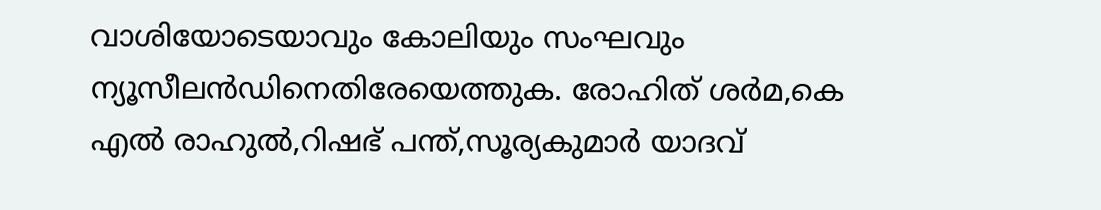വാശിയോടെയാവും കോലിയും സംഘവും ന്യൂസീലന്‍ഡിനെതിരേയെത്തുക. രോഹിത് ശര്‍മ,കെ എല്‍ രാഹുല്‍,റിഷഭ് പന്ത്,സൂര്യകുമാര്‍ യാദവ്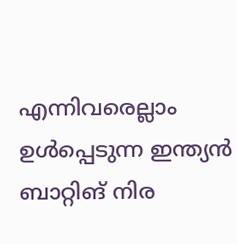എന്നിവരെല്ലാം ഉള്‍പ്പെടുന്ന ഇന്ത്യന്‍ ബാറ്റിങ് നിര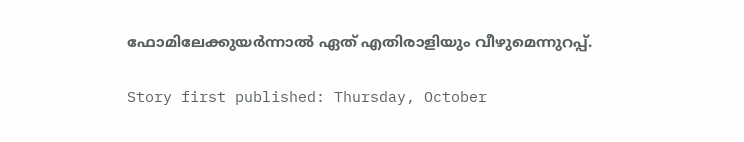ഫോമിലേക്കുയര്‍ന്നാല്‍ ഏത് എതിരാളിയും വീഴുമെന്നുറപ്പ്.

Story first published: Thursday, October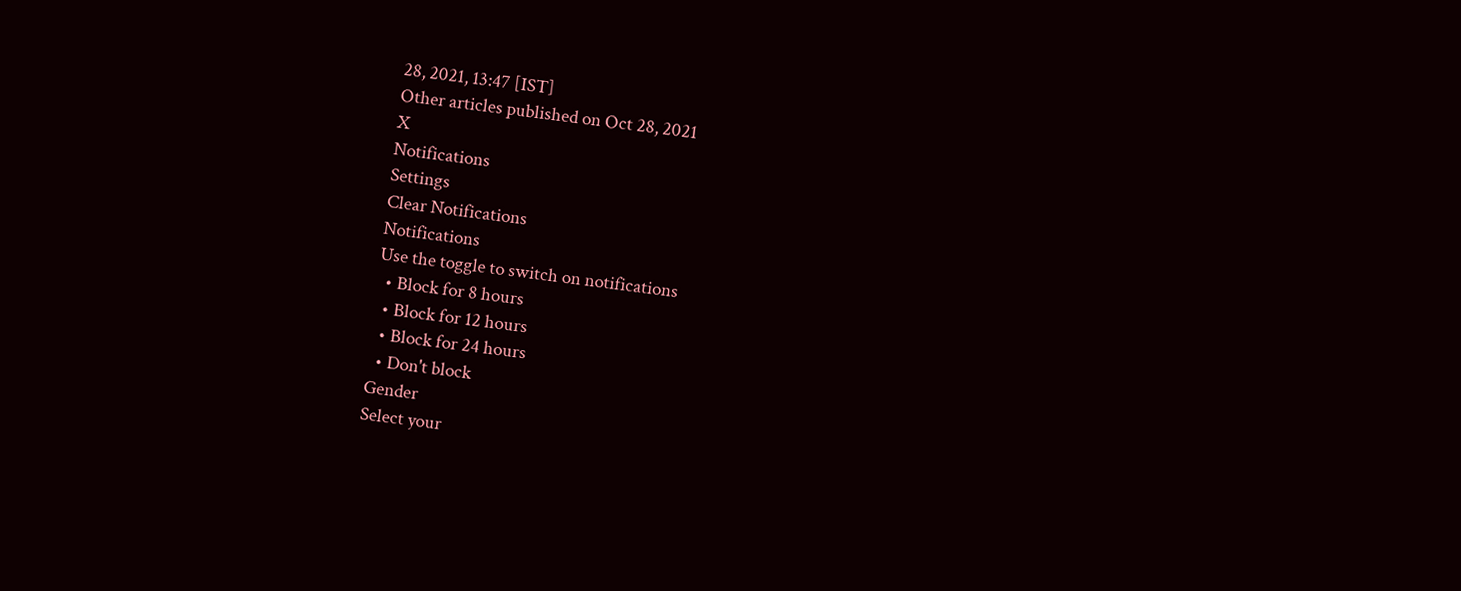28, 2021, 13:47 [IST]
Other articles published on Oct 28, 2021
X
Notifications
Settings
Clear Notifications
Notifications
Use the toggle to switch on notifications
  • Block for 8 hours
  • Block for 12 hours
  • Block for 24 hours
  • Don't block
Gender
Select your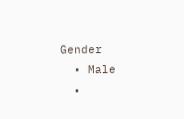Gender
  • Male
  •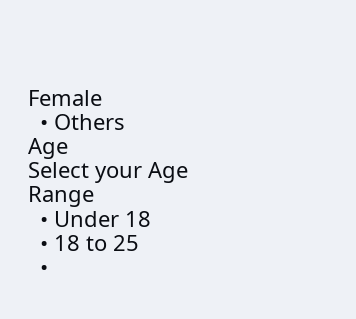Female
  • Others
Age
Select your Age Range
  • Under 18
  • 18 to 25
  •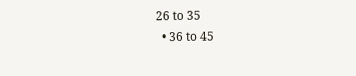26 to 35
  • 36 to 45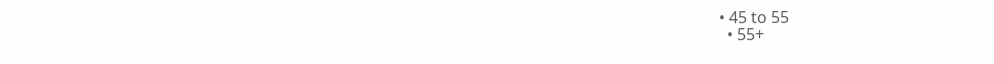• 45 to 55
  • 55+